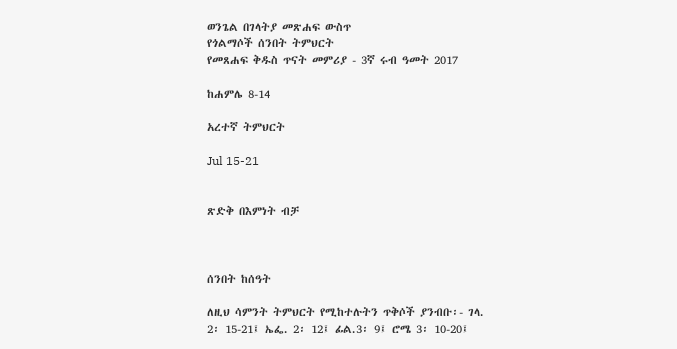ወንጌል በገላትያ መጽሐፍ ውስጥ
የጎልማሶች ሰንበት ትምህርት
የመጸሐፍ ቅዱስ ጥናት መምሪያ - 3ኛ ሩብ ዓመት 2017

ከሐምሌ 8-14

አረተኛ ትምህርት

Jul 15-21


ጽድቅ በእምነት ብቻ



ሰንበት ከሰዓት

ለዚህ ሳምንት ትምህርት የሚከተሉትን ጥቅሶች ያንብቡ፡- ገላ. 2፡ 15-21፤ ኤፌ. 2፡ 12፤ ፊል.3፡ 9፤ ሮሜ 3፡ 10-20፤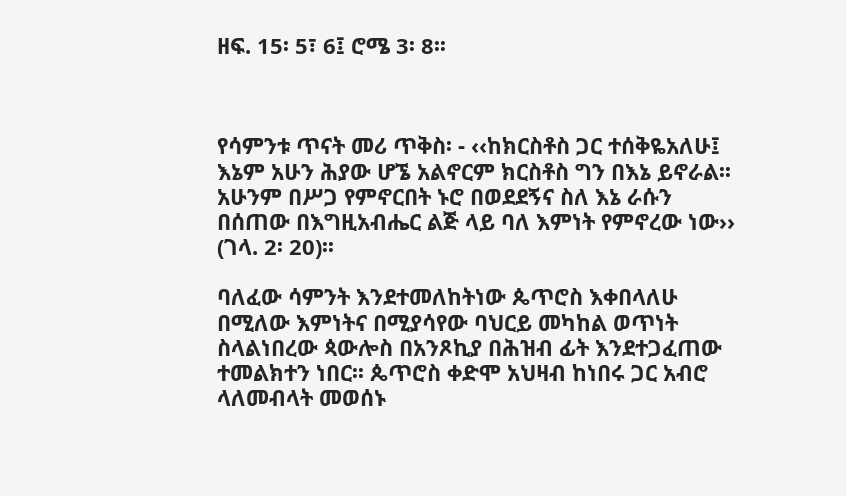ዘፍ. 15፡ 5፣ 6፤ ሮሜ 3፡ 8፡፡



የሳምንቱ ጥናት መሪ ጥቅስ፡ - ‹‹ከክርስቶስ ጋር ተሰቅዬአለሁ፤ እኔም አሁን ሕያው ሆኜ አልኖርም ክርስቶስ ግን በእኔ ይኖራል፡፡ አሁንም በሥጋ የምኖርበት ኑሮ በወደደኝና ስለ እኔ ራሱን በሰጠው በእግዚአብሔር ልጅ ላይ ባለ እምነት የምኖረው ነው›› (ገላ. 2፡ 20)፡፡

ባለፈው ሳምንት እንደተመለከትነው ጴጥሮስ እቀበላለሁ በሚለው እምነትና በሚያሳየው ባህርይ መካከል ወጥነት ስላልነበረው ጳውሎስ በአንጾኪያ በሕዝብ ፊት እንደተጋፈጠው ተመልክተን ነበር፡፡ ጴጥሮስ ቀድሞ አህዛብ ከነበሩ ጋር አብሮ ላለመብላት መወሰኑ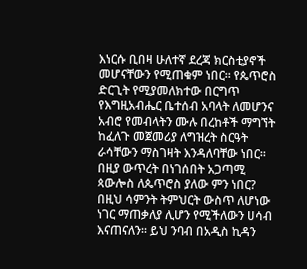እነርሱ ቢበዛ ሁለተኛ ደረጃ ክርስቲያኖች መሆናቸውን የሚጠቁም ነበር፡፡ የጴጥሮስ ድርጊት የሚያመለክተው በርግጥ የእግዚአብሔር ቤተሰብ አባላት ለመሆንና አብሮ የመብላትን ሙሉ በረከቶች ማግኘት ከፈለጉ መጀመሪያ ለግዝረት ስርዓት ራሳቸውን ማስገዛት እንዳለባቸው ነበር፡፡ በዚያ ውጥረት በነገሰበት አጋጣሚ ጳውሎስ ለጴጥሮስ ያለው ምን ነበር? በዚህ ሳምንት ትምህርት ውስጥ ለሆነው ነገር ማጠቃለያ ሊሆን የሚችለውን ሀሳብ እናጠናለን፡፡ ይህ ንባብ በአዲስ ኪዳን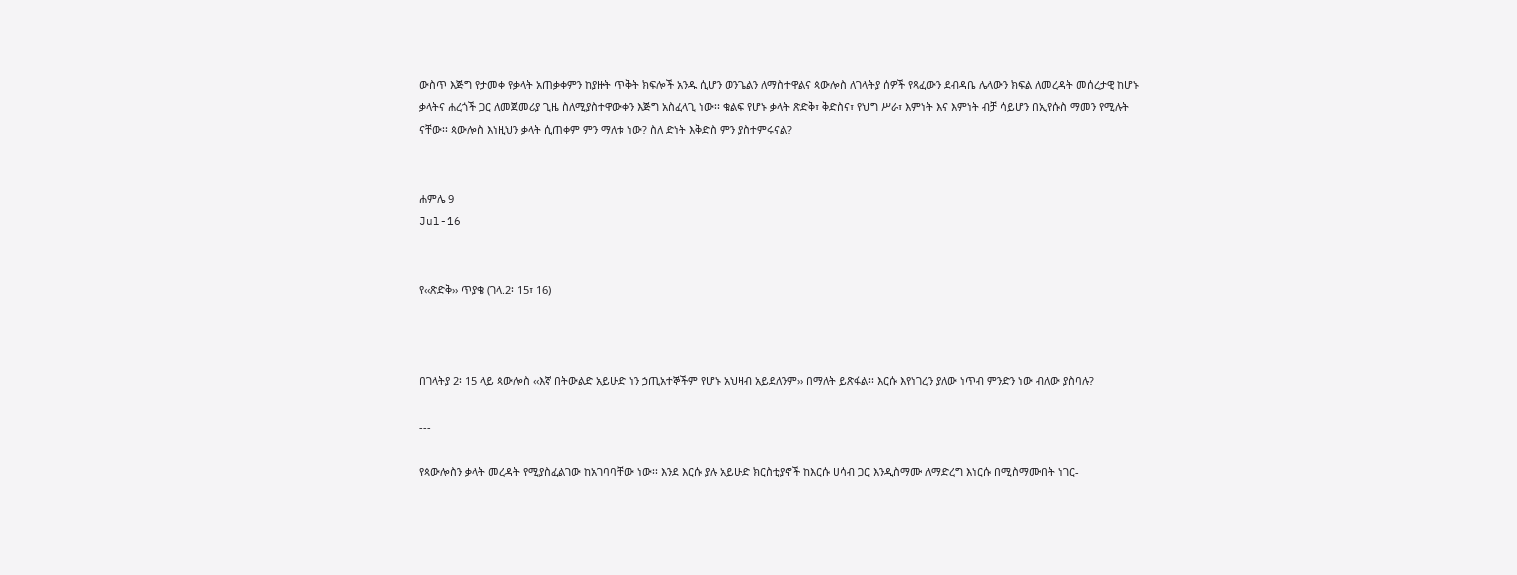ውስጥ እጅግ የታመቀ የቃላት አጠቃቀምን ከያዙት ጥቅት ክፍሎች አንዱ ሲሆን ወንጌልን ለማስተዋልና ጳውሎስ ለገላትያ ሰዎች የጻፈውን ደብዳቤ ሌላውን ክፍል ለመረዳት መሰረታዊ ከሆኑ ቃላትና ሐረጎች ጋር ለመጀመሪያ ጊዜ ስለሚያስተዋውቀን እጅግ አስፈላጊ ነው፡፡ ቁልፍ የሆኑ ቃላት ጽድቅ፣ ቅድስና፣ የህግ ሥራ፣ እምነት እና እምነት ብቻ ሳይሆን በኢየሱስ ማመን የሚሉት ናቸው፡፡ ጳውሎስ እነዚህን ቃላት ሲጠቀም ምን ማለቱ ነው? ስለ ድነት እቅድስ ምን ያስተምሩናል?


ሐምሌ 9
Jul-16


የ‹‹ጽድቅ›› ጥያቄ (ገላ.2፡ 15፣ 16)



በገላትያ 2፡ 15 ላይ ጳውሎስ ‹‹እኛ በትውልድ አይሁድ ነን ኃጢአተኞችም የሆኑ አህዛብ አይደለንም›› በማለት ይጽፋል፡፡ እርሱ እየነገረን ያለው ነጥብ ምንድን ነው ብለው ያስባሉ?

---

የጳውሎስን ቃላት መረዳት የሚያስፈልገው ከአገባባቸው ነው፡፡ እንደ እርሱ ያሉ አይሁድ ክርስቲያኖች ከእርሱ ሀሳብ ጋር እንዲስማሙ ለማድረግ እነርሱ በሚስማሙበት ነገር-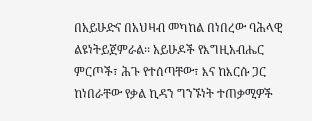በአይሁድና በአህዛብ መካከል በነበረው ባሕላዊ ልዩነትይጀምራል፡፡ አይሁዶች የእግዚአብሔር ምርጦች፣ ሕጉ የተሰጣቸው፣ እና ከእርሱ ጋር ከነበራቸው የቃል ኪዳን ግንኙነት ተጠቃሚዎች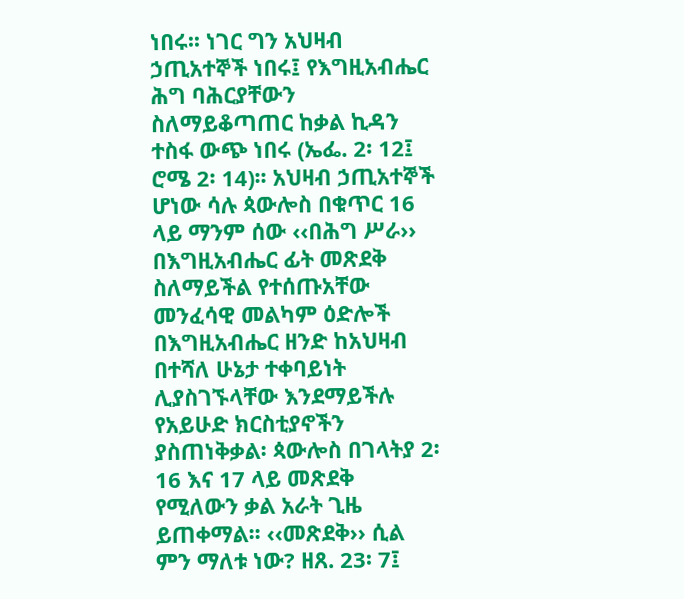ነበሩ፡፡ ነገር ግን አህዛብ ኃጢአተኞች ነበሩ፤ የእግዚአብሔር ሕግ ባሕርያቸውን ስለማይቆጣጠር ከቃል ኪዳን ተስፋ ውጭ ነበሩ (ኤፌ. 2፡ 12፤ ሮሜ 2፡ 14)፡፡ አህዛብ ኃጢአተኞች ሆነው ሳሉ ጳውሎስ በቁጥር 16 ላይ ማንም ሰው ‹‹በሕግ ሥራ›› በእግዚአብሔር ፊት መጽደቅ ስለማይችል የተሰጡአቸው መንፈሳዊ መልካም ዕድሎች በእግዚአብሔር ዘንድ ከአህዛብ በተሻለ ሁኔታ ተቀባይነት ሊያስገኙላቸው እንደማይችሉ የአይሁድ ክርስቲያኖችን ያስጠነቅቃል፡ ጳውሎስ በገላትያ 2፡ 16 እና 17 ላይ መጽደቅ የሚለውን ቃል አራት ጊዜ ይጠቀማል፡፡ ‹‹መጽደቅ›› ሲል ምን ማለቱ ነው? ዘጸ. 23፡ 7፤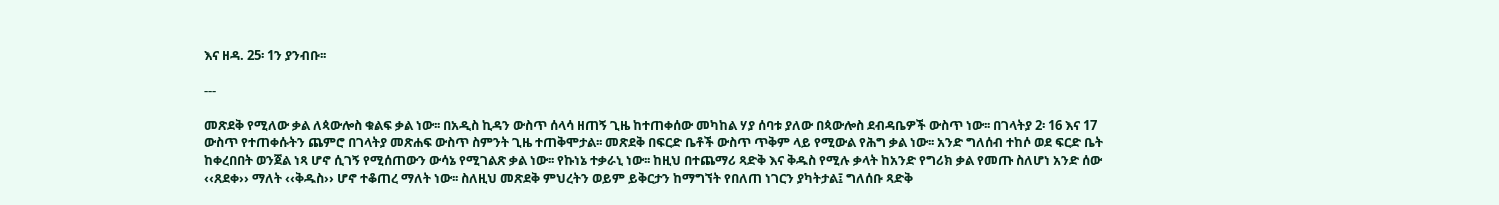እና ዘዳ. 25፡ 1ን ያንብቡ፡፡

---

መጽደቅ የሚለው ቃል ለጳውሎስ ቁልፍ ቃል ነው፡፡ በአዲስ ኪዳን ውስጥ ሰላሳ ዘጠኝ ጊዜ ከተጠቀሰው መካከል ሃያ ሰባቱ ያለው በጳውሎስ ደብዳቤዎች ውስጥ ነው፡፡ በገላትያ 2፡ 16 እና 17 ውስጥ የተጠቀሱትን ጨምሮ በገላትያ መጽሐፍ ውስጥ ስምንት ጊዜ ተጠቅሞታል፡፡ መጽደቅ በፍርድ ቤቶች ውስጥ ጥቅም ላይ የሚውል የሕግ ቃል ነው፡፡ አንድ ግለሰብ ተከሶ ወደ ፍርድ ቤት ከቀረበበት ወንጀል ነጻ ሆኖ ሲገኝ የሚሰጠውን ውሳኔ የሚገልጽ ቃል ነው፡፡ የኩነኔ ተቃራኒ ነው፡፡ ከዚህ በተጨማሪ ጻድቅ እና ቅዱስ የሚሉ ቃላት ከአንድ የግሪክ ቃል የመጡ ስለሆነ አንድ ሰው ‹‹ጸደቀ›› ማለት ‹‹ቅዱስ›› ሆኖ ተቆጠረ ማለት ነው፡፡ ስለዚህ መጽደቅ ምህረትን ወይም ይቅርታን ከማግኘት የበለጠ ነገርን ያካትታል፤ ግለሰቡ ጻድቅ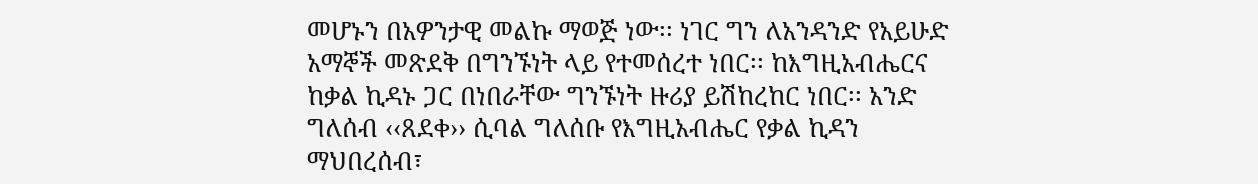መሆኑን በአዎንታዊ መልኩ ማወጅ ነው፡፡ ነገር ግን ለአንዳንድ የአይሁድ አማኞች መጽደቅ በግንኙነት ላይ የተመሰረተ ነበር፡፡ ከእግዚአብሔርና ከቃል ኪዳኑ ጋር በነበራቸው ግንኙነት ዙሪያ ይሽከረከር ነበር፡፡ አንድ ግለሰብ ‹‹ጸደቀ›› ሲባል ግለሰቡ የእግዚአብሔር የቃል ኪዳን ማህበረሰብ፣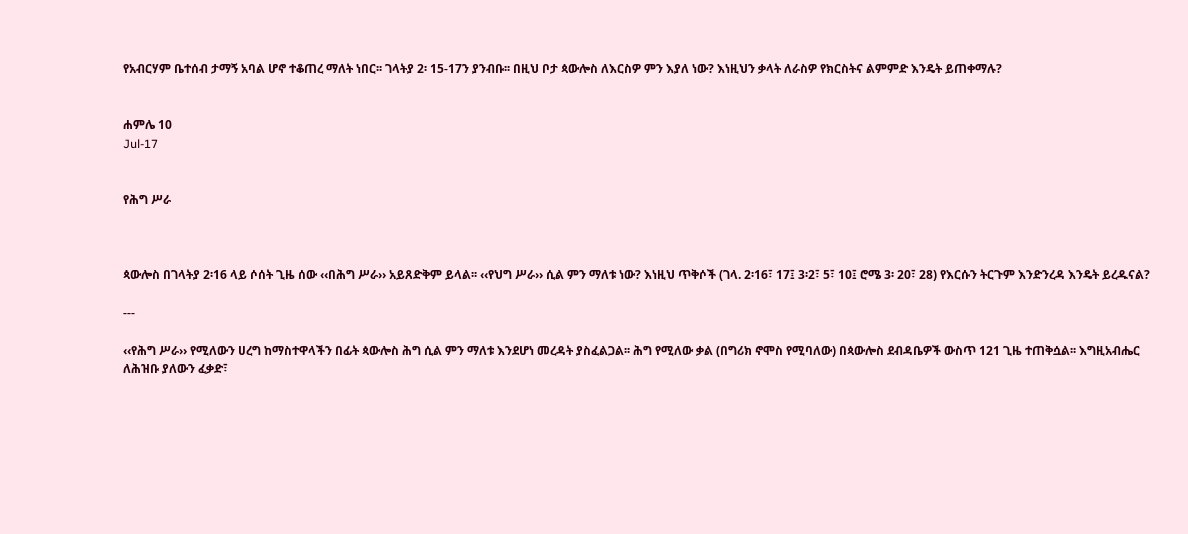የአብርሃም ቤተሰብ ታማኝ አባል ሆኖ ተቆጠረ ማለት ነበር፡፡ ገላትያ 2፡ 15-17ን ያንብቡ፡፡ በዚህ ቦታ ጳውሎስ ለእርስዎ ምን እያለ ነው? እነዚህን ቃላት ለራስዎ የክርስትና ልምምድ እንዴት ይጠቀማሉ?


ሐምሌ 10
Jul-17


የሕግ ሥራ



ጳውሎስ በገላትያ 2፡16 ላይ ሶሰት ጊዜ ሰው ‹‹በሕግ ሥራ›› አይጸድቅም ይላል፡፡ ‹‹የህግ ሥራ›› ሲል ምን ማለቱ ነው? እነዚህ ጥቅሶች (ገላ. 2፡16፣ 17፤ 3፡2፣ 5፣ 10፤ ሮሜ 3፡ 20፣ 28) የእርሱን ትርጉም እንድንረዳ እንዴት ይረዱናል?

---

‹‹የሕግ ሥራ›› የሚለውን ሀረግ ከማስተዋላችን በፊት ጳውሎስ ሕግ ሲል ምን ማለቱ እንደሆነ መረዳት ያስፈልጋል፡፡ ሕግ የሚለው ቃል (በግሪክ ኖሞስ የሚባለው) በጳውሎስ ደብዳቤዎች ውስጥ 121 ጊዜ ተጠቅሷል፡፡ እግዚአብሔር ለሕዝቡ ያለውን ፈቃድ፣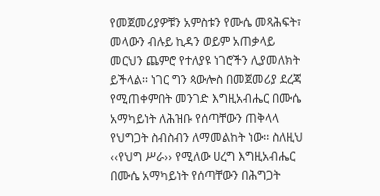የመጀመሪያዎቹን አምስቱን የሙሴ መጻሕፍት፣ መላውን ብሉይ ኪዳን ወይም አጠቃላይ መርህን ጨምሮ የተለያዩ ነገሮችን ሊያመለክት ይችላል፡፡ ነገር ግን ጳውሎስ በመጀመሪያ ደረጃ የሚጠቀምበት መንገድ እግዚአብሔር በሙሴ አማካይነት ለሕዝቡ የሰጣቸውን ጠቅላላ የህግጋት ስብስብን ለማመልከት ነው፡፡ ስለዚህ ‹‹የህግ ሥራ›› የሚለው ሀረግ እግዚአብሔር በሙሴ አማካይነት የሰጣቸውን በሕግጋት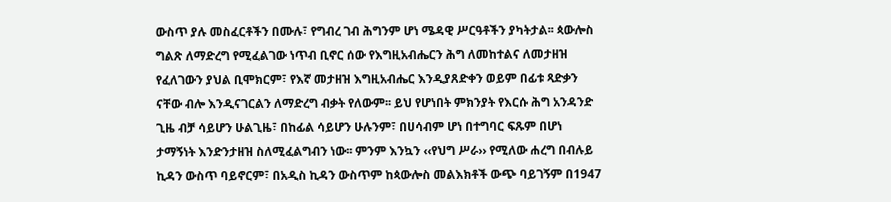ውስጥ ያሉ መስፈርቶችን በሙሉ፣ የግብረ ገብ ሕግንም ሆነ ሜዳዊ ሥርዓቶችን ያካትታል፡፡ ጳውሎስ ግልጽ ለማድረግ የሚፈልገው ነጥብ ቢኖር ሰው የእግዚአብሔርን ሕግ ለመከተልና ለመታዘዝ የፈለገውን ያህል ቢሞክርም፣ የእኛ መታዘዝ እግዚአብሔር እንዲያጸድቀን ወይም በፊቱ ጻድቃን ናቸው ብሎ እንዲናገርልን ለማድረግ ብቃት የለውም፡፡ ይህ የሆነበት ምክንያት የእርሱ ሕግ አንዳንድ ጊዜ ብቻ ሳይሆን ሁልጊዜ፣ በከፊል ሳይሆን ሁሉንም፣ በሀሳብም ሆነ በተግባር ፍጹም በሆነ ታማኝነት እንድንታዘዝ ስለሚፈልግብን ነው፡፡ ምንም እንኳን ‹‹የህግ ሥራ›› የሚለው ሐረግ በብሉይ ኪዳን ውስጥ ባይኖርም፣ በአዲስ ኪዳን ውስጥም ከጳውሎስ መልእክቶች ውጭ ባይገኝም በ1947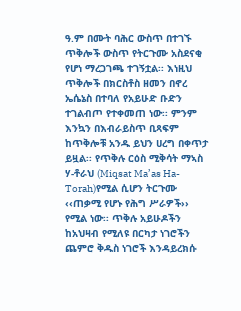ዓ.ም በሙት ባሕር ውስጥ በተገኙ ጥቅሎች ውስጥ የትርጉሙ አስደናቂ የሆነ ማረጋገጫ ተገኝቷል፡፡ እነዚህ ጥቅሎች በክርስቶስ ዘመን በኖረ ኤሴኔስ በተባለ የአይሁድ ቡድን ተገልብጦ የተቀመጠ ነው፡፡ ምንም እንኳን በእብራይስጥ ቢጻፍም ከጥቅሎቹ አንዱ ይህን ሀረግ በቀጥታ ይዟል፡፡ የጥቅሉ ርዕስ ሚቅሳት ማኣስ ሃ-ቶራህ (Miqsat Ma’as Ha-Torah)የሚል ሲሆን ትርጉሙ ‹‹ጠቃሚ የሆኑ የሕግ ሥራዎች›› የሚል ነው፡፡ ጥቅሉ አይሁዶችን ከአህዛብ የሚለዩ በርካታ ነገሮችን ጨምሮ ቅዱስ ነገሮች እንዳይረክሱ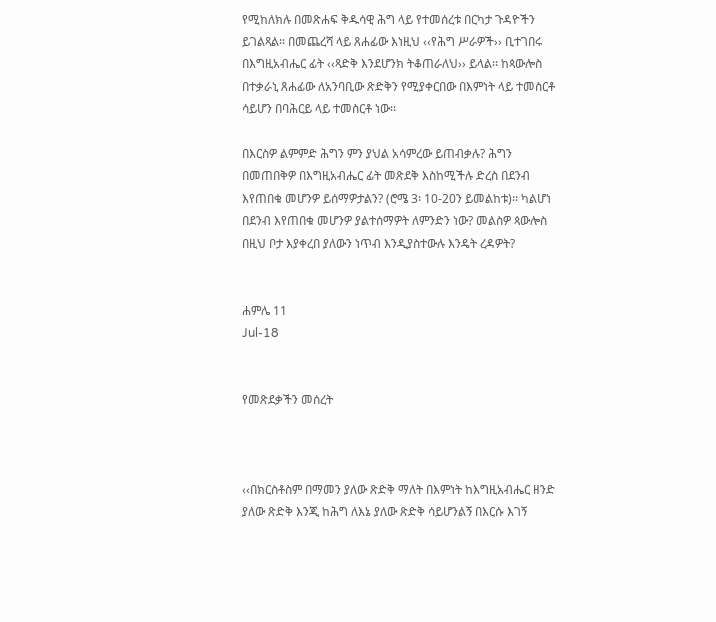የሚከለክሉ በመጽሐፍ ቅዱሳዊ ሕግ ላይ የተመሰረቱ በርካታ ጉዳዮችን ይገልጻል፡፡ በመጨረሻ ላይ ጸሐፊው እነዚህ ‹‹የሕግ ሥራዎች›› ቢተገበሩ በእግዚአብሔር ፊት ‹‹ጻድቅ እንደሆንክ ትቆጠራለህ›› ይላል፡፡ ከጳውሎስ በተቃራኒ ጸሐፊው ለአንባቢው ጽድቅን የሚያቀርበው በእምነት ላይ ተመስርቶ ሳይሆን በባሕርይ ላይ ተመስርቶ ነው፡፡

በእርስዎ ልምምድ ሕግን ምን ያህል አሳምረው ይጠብቃሉ? ሕግን በመጠበቅዎ በእግዚአብሔር ፊት መጽደቅ እስከሚችሉ ድረስ በደንብ እየጠበቁ መሆንዎ ይሰማዎታልን? (ሮሜ 3፡ 10-20ን ይመልከቱ)፡፡ ካልሆነ በደንብ እየጠበቁ መሆንዎ ያልተሰማዎት ለምንድን ነው? መልስዎ ጳውሎስ በዚህ ቦታ እያቀረበ ያለውን ነጥብ እንዲያስተውሉ እንዴት ረዳዎት?


ሐምሌ 11
Jul-18


የመጽደቃችን መሰረት



‹‹በክርስቶስም በማመን ያለው ጽድቅ ማለት በእምነት ከእግዚአብሔር ዘንድ ያለው ጽድቅ እንጂ ከሕግ ለእኔ ያለው ጽድቅ ሳይሆንልኝ በእርሱ እገኝ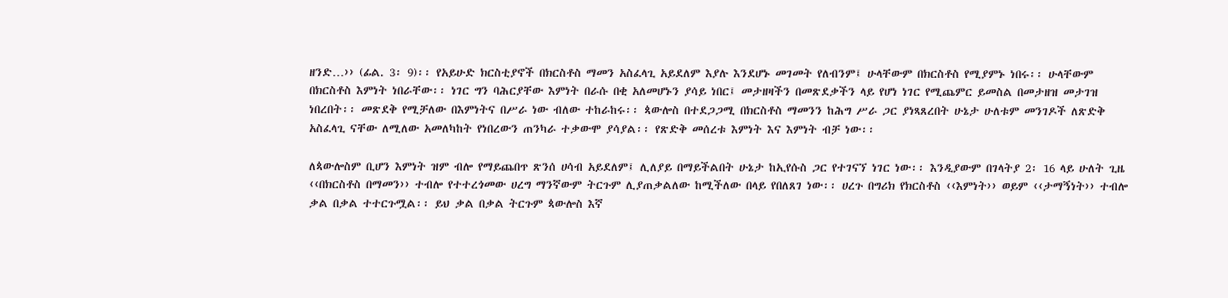ዘንድ…›› (ፊል. 3፡ 9)፡፡ የአይሁድ ክርስቲያኖች በክርስቶስ ማመን አስፈላጊ አይደለም እያሉ እንደሆኑ መገመት የለብንም፤ ሁላቸውም በክርስቶስ የሚያምኑ ነበሩ፡፡ ሁላቸውም በክርስቶስ እምነት ነበራቸው፡፡ ነገር ግን ባሕርያቸው እምነት በራሱ በቂ አለመሆኑን ያሳይ ነበር፤ መታዘዛችን በመጽደቃችን ላይ የሆነ ነገር የሚጨምር ይመስል በመታዘዝ መታገዝ ነበረበት፡፡ መጽደቅ የሚቻለው በእምነትና በሥራ ነው ብለው ተከራከሩ፡፡ ጳውሎስ በተደጋጋሚ በክርስቶስ ማመንን ከሕግ ሥራ ጋር ያነጻጸረበት ሁኔታ ሁለቱም መንገዶች ለጽድቅ አስፈላጊ ናቸው ለሚለው አመለካከት የነበረውን ጠንካራ ተቃውሞ ያሳያል፡፡ የጽድቅ መሰረቱ እምነት እና እምነት ብቻ ነው፡፡

ለጳውሎስም ቢሆን እምነት ዝም ብሎ የማይጨበጥ ጽንሰ ሀሳብ አይደለም፤ ሊለያይ በማይችልበት ሁኔታ ከኢየሱስ ጋር የተገናኘ ነገር ነው፡፡ እንዲያውም በገላትያ 2፡ 16 ላይ ሁለት ጊዜ ‹‹በክርስቶስ በማመን›› ተብሎ የተተረጎመው ሀረግ ማንኛውም ትርጉም ሊያጠቃልለው ከሚችለው በላይ የበለጸገ ነው፡፡ ሀረጉ በግሪክ የክርስቶስ ‹‹እምነት›› ወይም ‹‹ታማኝነት›› ተብሎ ቃል በቃል ተተርጉሟል፡፡ ይህ ቃል በቃል ትርጉም ጳውሎስ እኛ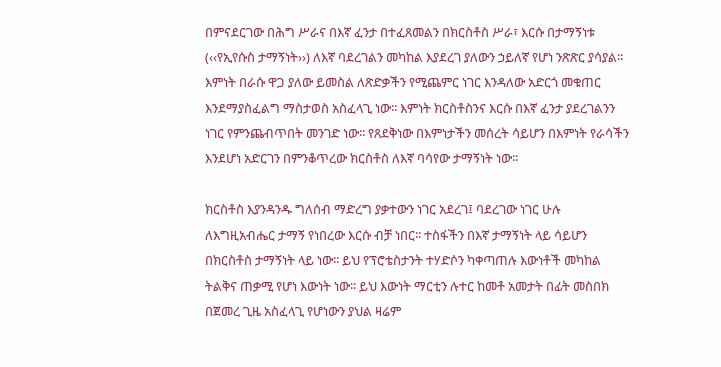በምናደርገው በሕግ ሥራና በእኛ ፈንታ በተፈጸመልን በክርስቶስ ሥራ፣ እርሱ በታማኝነቱ (‹‹የኢየሱስ ታማኝነት››) ለእኛ ባደረገልን መካከል እያደረገ ያለውን ኃይለኛ የሆነ ንጽጽር ያሳያል፡፡ እምነት በራሱ ዋጋ ያለው ይመስል ለጽድቃችን የሚጨምር ነገር እንዳለው አድርጎ መቁጠር እንደማያስፈልግ ማስታወስ አስፈላጊ ነው፡፡ እምነት ክርስቶስንና እርሱ በእኛ ፈንታ ያደረገልንን ነገር የምንጨብጥበት መንገድ ነው፡፡ የጸደቅነው በእምነታችን መሰረት ሳይሆን በእምነት የራሳችን እንደሆነ አድርገን በምንቆጥረው ክርስቶስ ለእኛ ባሳየው ታማኝነት ነው፡፡

ክርስቶስ እያንዳንዱ ግለሰብ ማድረግ ያቃተውን ነገር አደረገ፤ ባደረገው ነገር ሁሉ ለእግዚአብሔር ታማኝ የነበረው እርሱ ብቻ ነበር፡፡ ተስፋችን በእኛ ታማኝነት ላይ ሳይሆን በክርስቶስ ታማኝነት ላይ ነው፡፡ ይህ የፕሮቴስታንት ተሃድሶን ካቀጣጠሉ እውነቶች መካከል ትልቅና ጠቃሚ የሆነ እውነት ነው፡፡ ይህ እውነት ማርቲን ሉተር ከመቶ አመታት በፊት መስበክ በጀመረ ጊዜ አስፈላጊ የሆነውን ያህል ዛሬም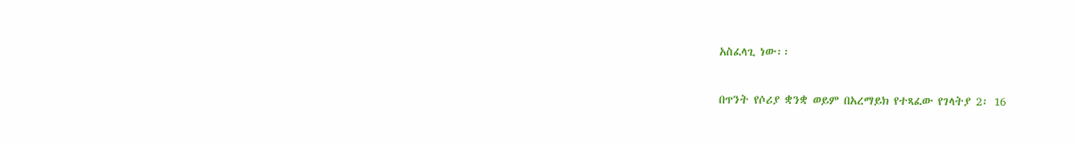አስፈላጊ ነው፡፡

በጥንት የሶሪያ ቋንቋ ወይም በአረማይክ የተጻፈው የገላትያ 2፡ 16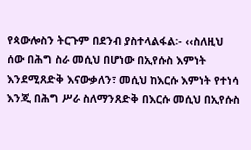የጳውሎስን ትርጉም በደንብ ያስተላልፋል፡- ‹‹ስለዚህ ሰው በሕግ ስራ መሲህ በሆነው በኢየሱስ እምነት እንደሚጸድቅ እናውቃለን፣ መሲህ ከእርሱ እምነት የተነሳ እንጂ በሕግ ሥራ ስለማንጸድቅ በእርሱ መሲህ በኢየሱስ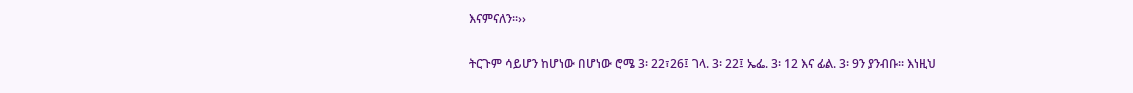እናምናለን፡፡››

ትርጉም ሳይሆን ከሆነው በሆነው ሮሜ 3፡ 22፣26፤ ገላ. 3፡ 22፤ ኤፌ. 3፡ 12 እና ፊል. 3፡ 9ን ያንብቡ፡፡ እነዚህ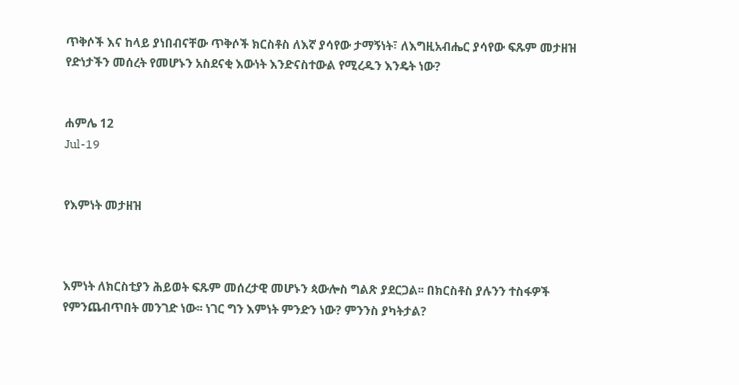ጥቅሶች እና ከላይ ያነበብናቸው ጥቅሶች ክርስቶስ ለእኛ ያሳየው ታማኝነት፣ ለእግዚአብሔር ያሳየው ፍጹም መታዘዝ የድነታችን መሰረት የመሆኑን አስደናቂ እውነት እንድናስተውል የሚረዱን እንዴት ነው?


ሐምሌ 12
Jul-19


የእምነት መታዘዝ



እምነት ለክርስቲያን ሕይወት ፍጹም መሰረታዊ መሆኑን ጳውሎስ ግልጽ ያደርጋል፡፡ በክርስቶስ ያሉንን ተስፋዎች የምንጨብጥበት መንገድ ነው፡፡ ነገር ግን እምነት ምንድን ነው? ምንንስ ያካትታል?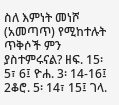ስለ እምነት መነሾ (አመጣጥ) የሚከተሉት ጥቅሶች ምን ያስተምሩናል? ዘፍ. 15፡ 5፣ 6፤ ዮሐ. 3፡ 14-16፤ 2ቆሮ. 5፡ 14፣ 15፤ ገላ.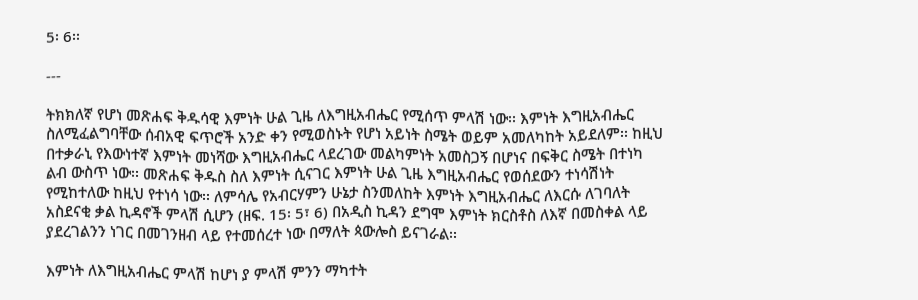5፡ 6፡፡

---

ትክክለኛ የሆነ መጽሐፍ ቅዱሳዊ እምነት ሁል ጊዜ ለእግዚአብሔር የሚሰጥ ምላሽ ነው፡፡ እምነት እግዚአብሔር ስለሚፈልግባቸው ሰብአዊ ፍጥሮች አንድ ቀን የሚወስኑት የሆነ አይነት ስሜት ወይም አመለካከት አይደለም፡፡ ከዚህ በተቃራኒ የእውነተኛ እምነት መነሻው እግዚአብሔር ላደረገው መልካምነት አመስጋኝ በሆነና በፍቅር ስሜት በተነካ ልብ ውስጥ ነው፡፡ መጽሐፍ ቅዱስ ስለ እምነት ሲናገር እምነት ሁል ጊዜ እግዚአብሔር የወሰደውን ተነሳሽነት የሚከተለው ከዚህ የተነሳ ነው፡፡ ለምሳሌ የአብርሃምን ሁኔታ ስንመለከት እምነት እግዚአብሔር ለእርሱ ለገባለት አስደናቂ ቃል ኪዳኖች ምላሽ ሲሆን (ዘፍ. 15፡ 5፣ 6) በአዲስ ኪዳን ደግሞ እምነት ክርስቶስ ለእኛ በመስቀል ላይ ያደረገልንን ነገር በመገንዘብ ላይ የተመሰረተ ነው በማለት ጳውሎስ ይናገራል፡፡

እምነት ለእግዚአብሔር ምላሽ ከሆነ ያ ምላሽ ምንን ማካተት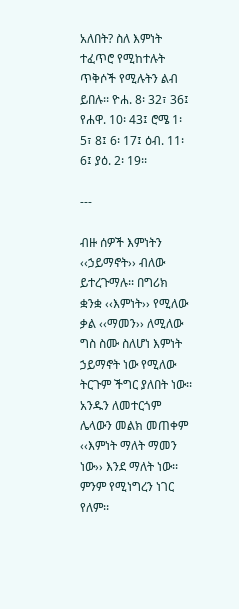አለበት? ስለ እምነት ተፈጥሮ የሚከተሉት ጥቅሶች የሚሉትን ልብ ይበሉ፡፡ ዮሐ. 8፡ 32፣ 36፤ የሐዋ. 10፡ 43፤ ሮሜ 1፡ 5፣ 8፤ 6፡ 17፤ ዕብ. 11፡ 6፤ ያዕ. 2፡ 19፡፡

---

ብዙ ሰዎች እምነትን ‹‹ኃይማኖት›› ብለው ይተረጉማሉ፡፡ በግሪክ ቋንቋ ‹‹እምነት›› የሚለው ቃል ‹‹ማመን›› ለሚለው ግስ ስሙ ስለሆነ እምነት ኃይማኖት ነው የሚለው ትርጉም ችግር ያለበት ነው፡፡ አንዱን ለመተርጎም ሌላውን መልክ መጠቀም ‹‹እምነት ማለት ማመን ነው›› እንደ ማለት ነው፡፡ ምንም የሚነግረን ነገር የለም፡፡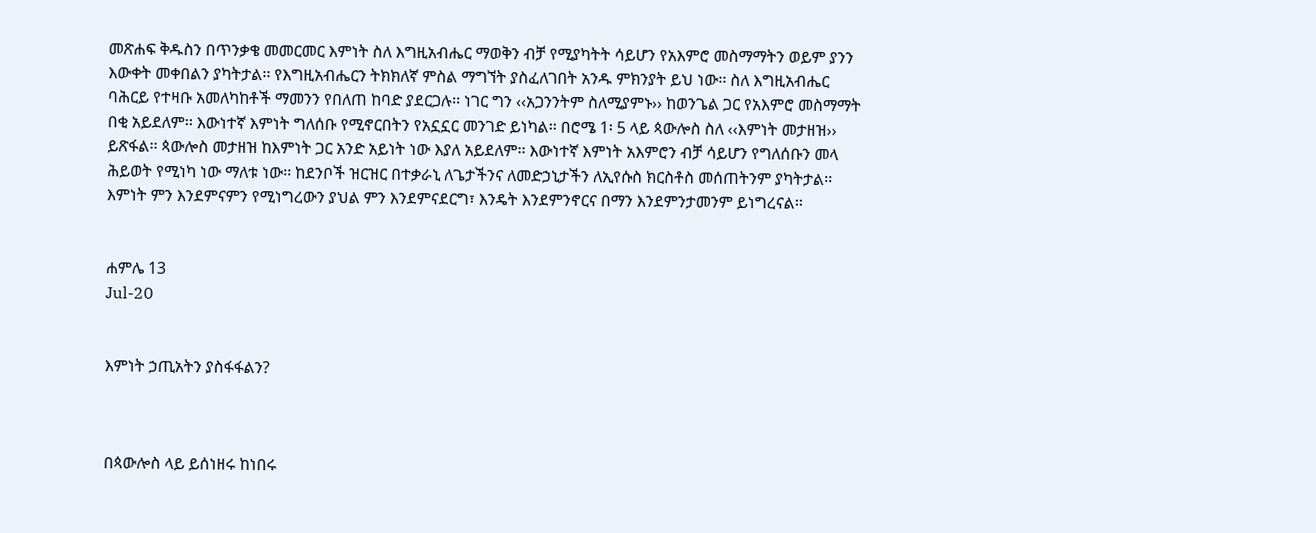መጽሐፍ ቅዱስን በጥንቃቄ መመርመር እምነት ስለ እግዚአብሔር ማወቅን ብቻ የሚያካትት ሳይሆን የአእምሮ መስማማትን ወይም ያንን እውቀት መቀበልን ያካትታል፡፡ የእግዚአብሔርን ትክክለኛ ምስል ማግኘት ያስፈለገበት አንዱ ምክንያት ይህ ነው፡፡ ስለ እግዚአብሔር ባሕርይ የተዛቡ አመለካከቶች ማመንን የበለጠ ከባድ ያደርጋሉ፡፡ ነገር ግን ‹‹አጋንንትም ስለሚያምኑ›› ከወንጌል ጋር የአእምሮ መስማማት በቂ አይደለም፡፡ እውነተኛ እምነት ግለሰቡ የሚኖርበትን የአኗኗር መንገድ ይነካል፡፡ በሮሜ 1፡ 5 ላይ ጳውሎስ ስለ ‹‹እምነት መታዘዝ›› ይጽፋል፡፡ ጳውሎስ መታዘዝ ከእምነት ጋር አንድ አይነት ነው እያለ አይደለም፡፡ እውነተኛ እምነት አእምሮን ብቻ ሳይሆን የግለሰቡን መላ ሕይወት የሚነካ ነው ማለቱ ነው፡፡ ከደንቦች ዝርዝር በተቃራኒ ለጌታችንና ለመድኃኒታችን ለኢየሱስ ክርስቶስ መሰጠትንም ያካትታል፡፡ እምነት ምን እንደምናምን የሚነግረውን ያህል ምን እንደምናደርግ፣ እንዴት እንደምንኖርና በማን እንደምንታመንም ይነግረናል፡፡


ሐምሌ 13
Jul-20


እምነት ኃጢአትን ያስፋፋልን?



በጳውሎስ ላይ ይሰነዘሩ ከነበሩ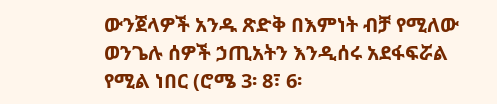ውንጀላዎች አንዱ ጽድቅ በእምነት ብቻ የሚለው ወንጌሉ ሰዎች ኃጢአትን እንዲሰሩ አደፋፍሯል የሚል ነበር (ሮሜ 3፡ 8፣ 6፡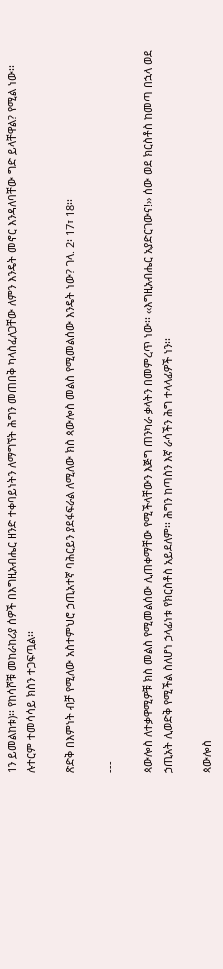1ን ይመልከቱ)፡፡ የከሳሾቹ መከራከሪያ ሰዎች በእግዚአብሔር ዘንድ ተቀባይነትን ለማግኘት ሕግን መጠበቅ ካላስፈለጋቸው ለምን እንዴት መኖር እንዳለባቸው ግድ ይላቸዋል? የሚል ነው፡፡ ሉተርም ተመሳሳይ ክስን ተጋፍጧል፡፡

ጽድቅ በእምነት ብቻ የሚለው አስተምህሮ ኃጢአተኛ ባሕርይን ያደፋፍራል ለሚለው ክስ ጳውሎስ መልስ የሚመልሰው እንዴት ነው? ገላ. 2፡ 17፣ 18፡፡

---

ጳውሎስ ለተቃዋሚዎቹ ክስ መልስ የሚመልሰው ሊጠቀማቸው የሚችላቸውን እጅግ ጠንካራ ቃላትን በመምረጥ ነው፡፡ ‹‹እግዚአብሔር አያድርገውና!›› ሰው ወደ ክርስቶስ ከመጣ በኋላ ወደ ኃጢአት ሊወድቅ የሚችል ስለሆነ ኃላፊነቱ የክርስቶስ አይደለም፡፡ ሕግን ከጣስን እኛ ራሳችን ሕግ ተላላፊዎች ነን፡፡

ጳውሎስ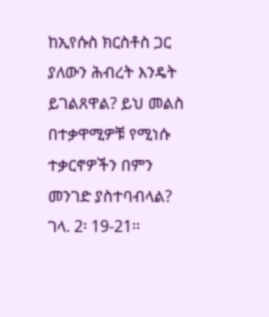ከኢየሱስ ክርስቶስ ጋር ያለውን ሕብረት እንዴት ይገልጸዋል? ይህ መልስ በተቃዋሚዎቹ የሚነሱ ተቃርኖዎችን በምን መንገድ ያስተባብላል? ገላ. 2፡ 19-21፡፡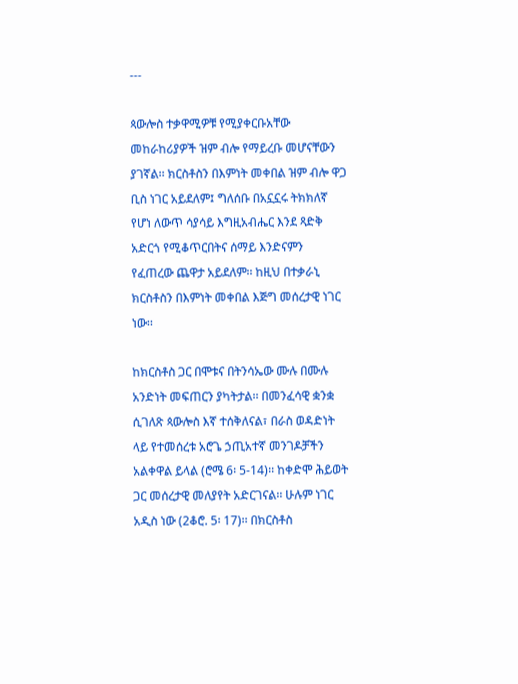---

ጳውሎስ ተቃዋሚዎቹ የሚያቀርቡአቸው መከራከሪያዎች ዝም ብሎ የማይረቡ መሆናቸውን ያገኛል፡፡ ክርስቶስን በእምነት መቀበል ዝም ብሎ ዋጋ ቢስ ነገር አይደለም፤ ግለሰቡ በአኗኗሩ ትክክለኛ የሆነ ለውጥ ሳያሳይ እግዚአብሔር እንደ ጻድቅ አድርጎ የሚቆጥርበትና ሰማይ እንድናምን የፈጠረው ጨዋታ አይደለም፡፡ ከዚህ በተቃራኒ ክርስቶስን በእምነት መቀበል እጅግ መሰረታዊ ነገር ነው፡፡

ከክርስቶስ ጋር በሞቱና በትንሳኤው ሙሉ በሙሉ አንድነት መፍጠርን ያካትታል፡፡ በመንፈሳዊ ቋንቋ ሲገለጽ ጳውሎስ እኛ ተሰቅለናል፣ በራስ ወዳድነት ላይ የተመሰረቱ አሮጌ ኃጢአተኛ መንገዶቻችን አልቀዋል ይላል (ሮሜ 6፡ 5-14)፡፡ ከቀድሞ ሕይወት ጋር መሰረታዊ መለያየት አድርገናል፡፡ ሁሉም ነገር አዲስ ነው (2ቆሮ. 5፡ 17)፡፡ በክርስቶስ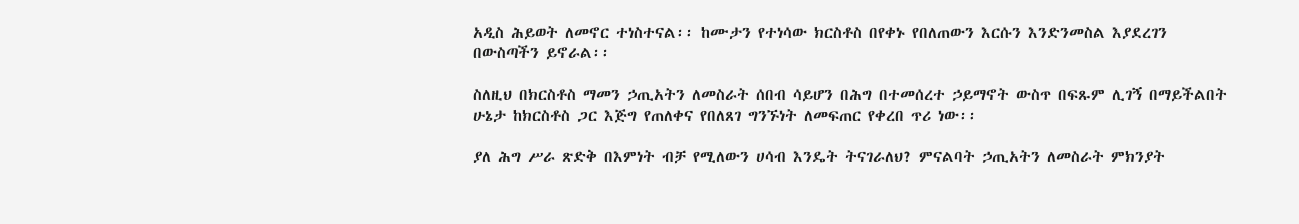አዲስ ሕይወት ለመኖር ተነስተናል፡፡ ከሙታን የተነሳው ክርስቶስ በየቀኑ የበለጠውን እርሱን እንድንመስል እያደረገን በውስጣችን ይኖራል፡፡

ስለዚህ በክርስቶስ ማመን ኃጢአትን ለመስራት ሰበብ ሳይሆን በሕግ በተመሰረተ ኃይማኖት ውስጥ በፍጹም ሊገኝ በማይችልበት ሁኔታ ከክርስቶስ ጋር እጅግ የጠለቀና የበለጸገ ግንኙነት ለመፍጠር የቀረበ ጥሪ ነው፡፡

ያለ ሕግ ሥራ ጽድቅ በእምነት ብቻ የሚለውን ሀሳብ እንዴት ትናገራለህ? ምናልባት ኃጢአትን ለመስራት ምክንያት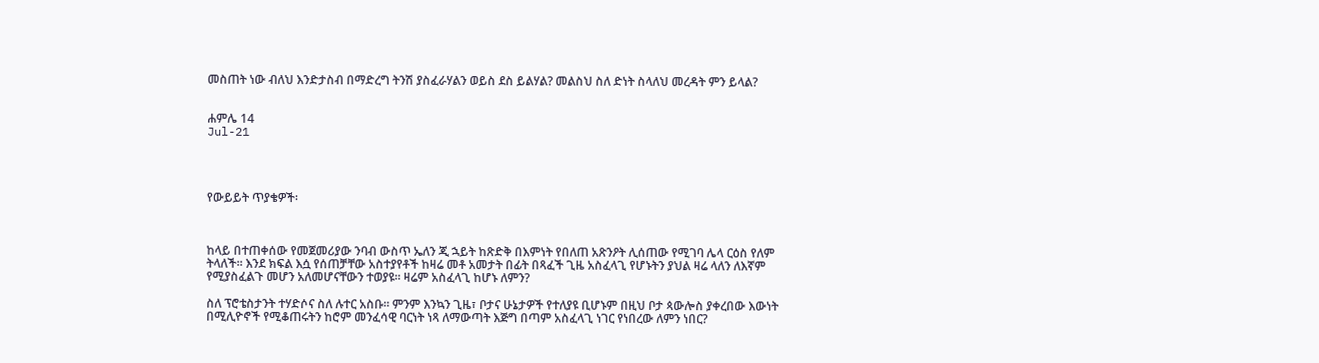መስጠት ነው ብለህ እንድታስብ በማድረግ ትንሽ ያስፈራሃልን ወይስ ደስ ይልሃል? መልስህ ስለ ድነት ስላለህ መረዳት ምን ይላል?


ሐምሌ 14
Jul-21




የውይይት ጥያቄዎች፡



ከላይ በተጠቀሰው የመጀመሪያው ንባብ ውስጥ ኤለን ጂ ኋይት ከጽድቅ በእምነት የበለጠ አጽንዖት ሊሰጠው የሚገባ ሌላ ርዕስ የለም ትላለች፡፡ እንደ ክፍል እሷ የሰጠቻቸው አስተያየቶች ከዛሬ መቶ አመታት በፊት በጻፈች ጊዜ አስፈላጊ የሆኑትን ያህል ዛሬ ላለን ለእኛም የሚያስፈልጉ መሆን አለመሆናቸውን ተወያዩ፡፡ ዛሬም አስፈላጊ ከሆኑ ለምን?

ስለ ፕሮቴስታንት ተሃድሶና ስለ ሉተር አስቡ፡፡ ምንም እንኳን ጊዜ፣ ቦታና ሁኔታዎች የተለያዩ ቢሆኑም በዚህ ቦታ ጳውሎስ ያቀረበው እውነት በሚሊዮኖች የሚቆጠሩትን ከሮም መንፈሳዊ ባርነት ነጻ ለማውጣት እጅግ በጣም አስፈላጊ ነገር የነበረው ለምን ነበር?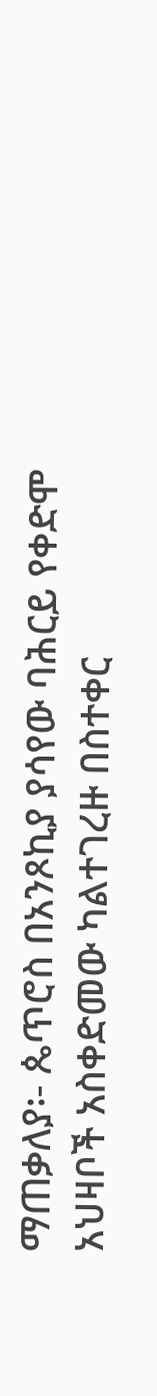ማጠቃለያ፡- ጴጥሮስ በአንጾኪያ ያሳየው ባሕርይ የቀድሞ አህዛቦች አስቀድመው ካልተገረዙ በስተቀር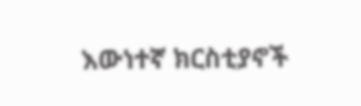እውነተኛ ክርስቲያኖች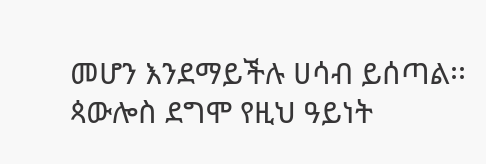መሆን እንደማይችሉ ሀሳብ ይሰጣል፡፡ ጳውሎስ ደግሞ የዚህ ዓይነት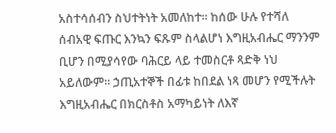አስተሳሰብን ስህተትነት አመለከተ፡፡ ከሰው ሁሉ የተሻለ ሰብአዊ ፍጡር እንኳን ፍጹም ስላልሆነ እግዚአብሔር ማንንም ቢሆን በሚያሳየው ባሕርይ ላይ ተመስርቶ ጻድቅ ነህ አይለውም፡፡ ኃጢአተኞች በፊቱ ከበደል ነጻ መሆን የሚችሉት እግዚአብሔር በክርስቶስ አማካይነት ለእኛ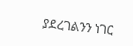ያደረገልንን ነገር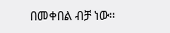በመቀበል ብቻ ነው፡፡